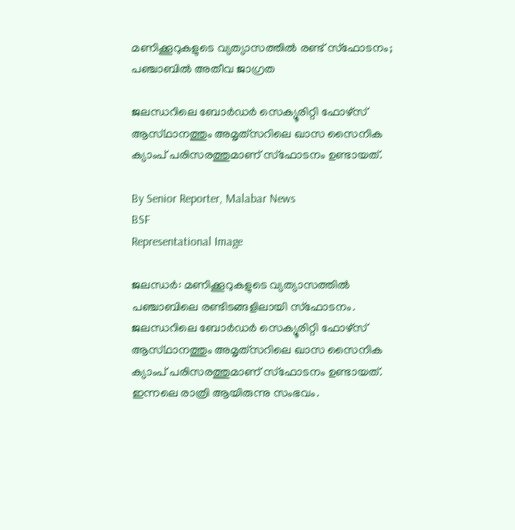മണിക്കൂറുകളുടെ വ്യത്യാസത്തിൽ രണ്ട് സ്‌ഫോടനം; പഞ്ചാബിൽ അതീവ ജാഗ്രത

ജലന്ധറിലെ ബോർഡർ സെക്യൂരിറ്റി ഫോഴ്‌സ് ആസ്‌ഥാനത്തും അമൃത്‌സറിലെ ഖാസ സൈനിക ക്യാംപ് പരിസരത്തുമാണ് സ്‌ഫോടനം ഉണ്ടായത്.

By Senior Reporter, Malabar News
BSF
Representational Image

ജലന്ധർ: മണിക്കൂറുകളുടെ വ്യത്യാസത്തിൽ പഞ്ചാബിലെ രണ്ടിടങ്ങളിലായി സ്‌ഫോടനം. ജലന്ധറിലെ ബോർഡർ സെക്യൂരിറ്റി ഫോഴ്‌സ് ആസ്‌ഥാനത്തും അമൃത്‌സറിലെ ഖാസ സൈനിക ക്യാംപ് പരിസരത്തുമാണ് സ്‌ഫോടനം ഉണ്ടായത്. ഇന്നലെ രാത്രി ആയിരുന്നു സംഭവം.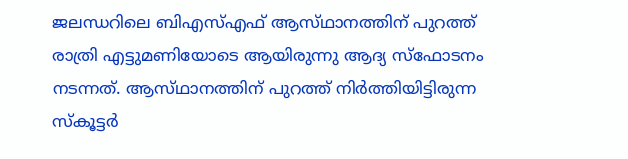ജലന്ധറിലെ ബിഎസ്എഫ് ആസ്‌ഥാനത്തിന് പുറത്ത് രാത്രി എട്ടുമണിയോടെ ആയിരുന്നു ആദ്യ സ്‌ഫോടനം നടന്നത്. ആസ്‌ഥാനത്തിന് പുറത്ത് നിർത്തിയിട്ടിരുന്ന സ്‌കൂട്ടർ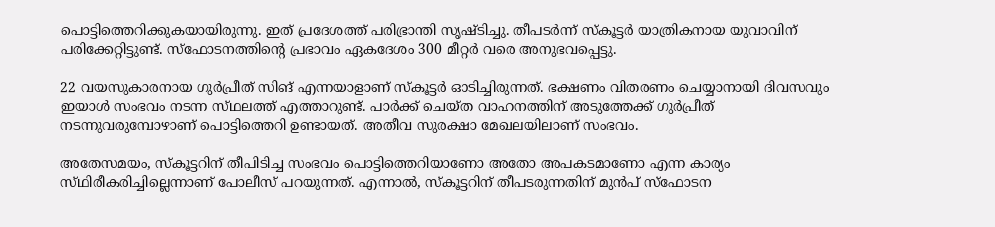പൊട്ടിത്തെറിക്കുകയായിരുന്നു. ഇത് പ്രദേശത്ത് പരിഭ്രാന്തി സൃഷ്‌ടിച്ചു. തീപടർന്ന് സ്‌കൂട്ടർ യാത്രികനായ യുവാവിന് പരിക്കേറ്റിട്ടുണ്ട്. സ്‌ഫോടനത്തിന്റെ പ്രഭാവം ഏകദേശം 300 മീറ്റർ വരെ അനുഭവപ്പെട്ടു.

22 വയസുകാരനായ ഗുർപ്രീത് സിങ് എന്നയാളാണ് സ്‌കൂട്ടർ ഓടിച്ചിരുന്നത്. ഭക്ഷണം വിതരണം ചെയ്യാനായി ദിവസവും ഇയാൾ സംഭവം നടന്ന സ്‌ഥലത്ത്‌ എത്താറുണ്ട്. പാർക്ക് ചെയ്‌ത വാഹനത്തിന് അടുത്തേക്ക് ഗുർപ്രീത് നടന്നുവരുമ്പോഴാണ് പൊട്ടിത്തെറി ഉണ്ടായത്. അതീവ സുരക്ഷാ മേഖലയിലാണ് സംഭവം.

അതേസമയം, സ്‌കൂട്ടറിന് തീപിടിച്ച സംഭവം പൊട്ടിത്തെറിയാണോ അതോ അപകടമാണോ എന്ന കാര്യം സ്‌ഥിരീകരിച്ചില്ലെന്നാണ് പോലീസ് പറയുന്നത്. എന്നാൽ, സ്‌കൂട്ടറിന് തീപടരുന്നതിന് മുൻപ് സ്‌ഫോടന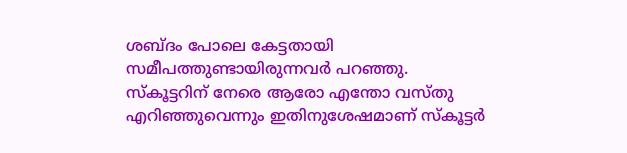ശബ്‌ദം പോലെ കേട്ടതായി സമീപത്തുണ്ടായിരുന്നവർ പറഞ്ഞു. സ്‌കൂട്ടറിന് നേരെ ആരോ എന്തോ വസ്‌തു എറിഞ്ഞുവെന്നും ഇതിനുശേഷമാണ് സ്‌കൂട്ടർ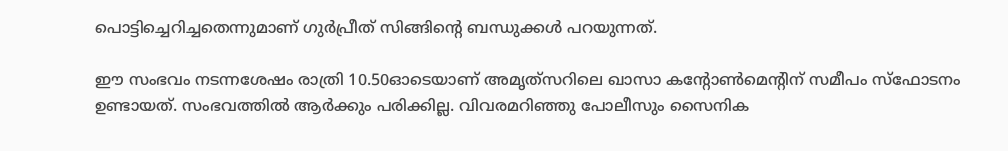പൊട്ടിച്ചെറിച്ചതെന്നുമാണ് ഗുർപ്രീത് സിങ്ങിന്റെ ബന്ധുക്കൾ പറയുന്നത്.

ഈ സംഭവം നടന്നശേഷം രാത്രി 10.50ഓടെയാണ് അമൃത്‌സറിലെ ഖാസാ കന്റോൺമെന്റിന് സമീപം സ്‌ഫോടനം ഉണ്ടായത്. സംഭവത്തിൽ ആർക്കും പരിക്കില്ല. വിവരമറിഞ്ഞു പോലീസും സൈനിക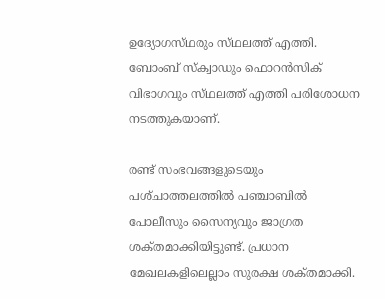ഉദ്യോഗസ്‌ഥരും സ്‌ഥലത്ത്‌ എത്തി. ബോംബ് സ്‌ക്വാഡും ഫൊറൻസിക് വിഭാഗവും സ്‌ഥലത്ത്‌ എത്തി പരിശോധന നടത്തുകയാണ്.

രണ്ട് സംഭവങ്ങളുടെയും പശ്‌ചാത്തലത്തിൽ പഞ്ചാബിൽ പോലീസും സൈന്യവും ജാഗ്രത ശക്‌തമാക്കിയിട്ടുണ്ട്. പ്രധാന മേഖലകളിലെല്ലാം സുരക്ഷ ശക്‌തമാക്കി.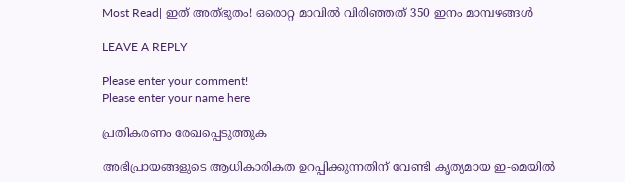Most Read| ഇത് അത്‌ഭുതം! ഒരൊറ്റ മാവിൽ വിരിഞ്ഞത് 350 ഇനം മാമ്പഴങ്ങൾ

LEAVE A REPLY

Please enter your comment!
Please enter your name here

പ്രതികരണം രേഖപ്പെടുത്തുക

അഭിപ്രായങ്ങളുടെ ആധികാരികത ഉറപ്പിക്കുന്നതിന് വേണ്ടി കൃത്യമായ ഇ-മെയിൽ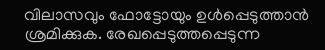വിലാസവും ഫോട്ടോയും ഉൾപ്പെടുത്താൻ ശ്രമിക്കുക. രേഖപ്പെടുത്തപ്പെടുന്ന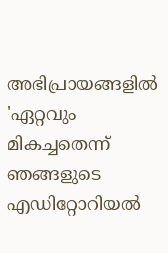അഭിപ്രായങ്ങളിൽ 'ഏറ്റവും മികച്ചതെന്ന് ഞങ്ങളുടെ എഡിറ്റോറിയൽ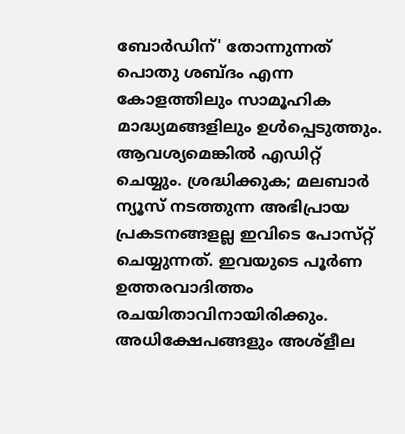ബോർഡിന്' തോന്നുന്നത് പൊതു ശബ്‌ദം എന്ന കോളത്തിലും സാമൂഹിക മാദ്ധ്യമങ്ങളിലും ഉൾപ്പെടുത്തും. ആവശ്യമെങ്കിൽ എഡിറ്റ് ചെയ്യും. ശ്രദ്ധിക്കുക; മലബാർ ന്യൂസ് നടത്തുന്ന അഭിപ്രായ പ്രകടനങ്ങളല്ല ഇവിടെ പോസ്‌റ്റ് ചെയ്യുന്നത്. ഇവയുടെ പൂർണ ഉത്തരവാദിത്തം രചയിതാവിനായിരിക്കും. അധിക്ഷേപങ്ങളും അശ്‌ളീല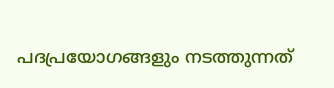പദപ്രയോഗങ്ങളും നടത്തുന്നത്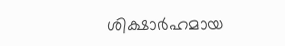ശിക്ഷാർഹമായ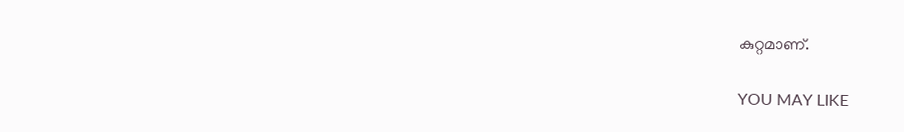കുറ്റമാണ്.

YOU MAY LIKE